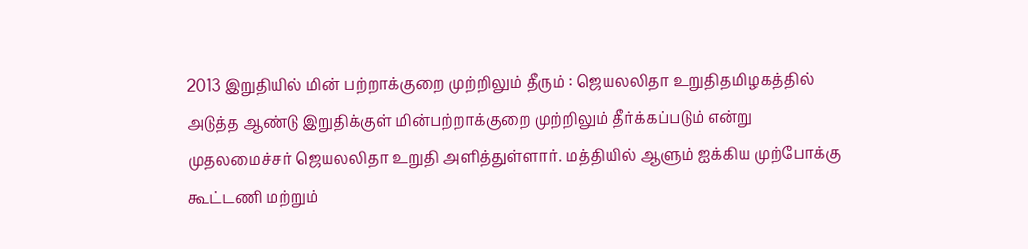2013 இறுதியில் மின் பற்றாக்குறை முற்றிலும் தீரும் : ஜெயலலிதா உறுதிதமிழகத்தில் அடுத்த ஆண்டு இறுதிக்குள் மின்பற்றாக்குறை முற்றிலும் தீர்க்கப்படும் என்று முதலமைச்சர் ஜெயலலிதா உறுதி அளித்துள்ளார். மத்தியில் ஆளும் ஐக்கிய முற்போக்கு கூட்டணி மற்றும்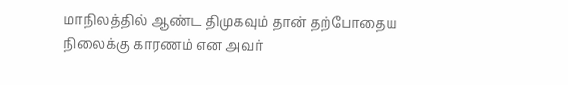மாநிலத்தில் ஆண்ட திமுகவும் தான் தற்போதைய நிலைக்கு காரணம் என அவர்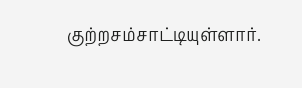குற்றசம்சாட்டியுள்ளார்.